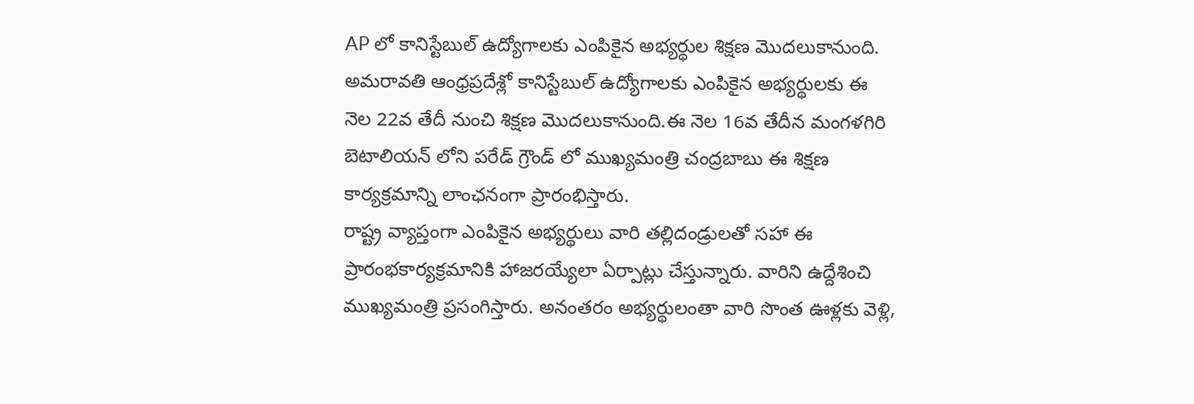AP లో కానిస్టేబుల్ ఉద్యోగాలకు ఎంపికైన అభ్యర్థుల శిక్షణ మొదలుకానుంది.
అమరావతి ఆంధ్రప్రదేశ్లో కానిస్టేబుల్ ఉద్యోగాలకు ఎంపికైన అభ్యర్థులకు ఈ నెల 22వ తేదీ నుంచి శిక్షణ మొదలుకానుంది.ఈ నెల 16వ తేదీన మంగళగిరి బెటాలియన్ లోని పరేడ్ గ్రౌండ్ లో ముఖ్యమంత్రి చంద్రబాబు ఈ శిక్షణ కార్యక్రమాన్ని లాంఛనంగా ప్రారంభిస్తారు.
రాష్ట్ర వ్యాప్తంగా ఎంపికైన అభ్యర్థులు వారి తల్లిదండ్రులతో సహా ఈ ప్రారంభకార్యక్రమానికి హాజరయ్యేలా ఏర్పాట్లు చేస్తున్నారు. వారిని ఉద్దేశించి ముఖ్యమంత్రి ప్రసంగిస్తారు. అనంతరం అభ్యర్థులంతా వారి సొంత ఊళ్లకు వెళ్లి,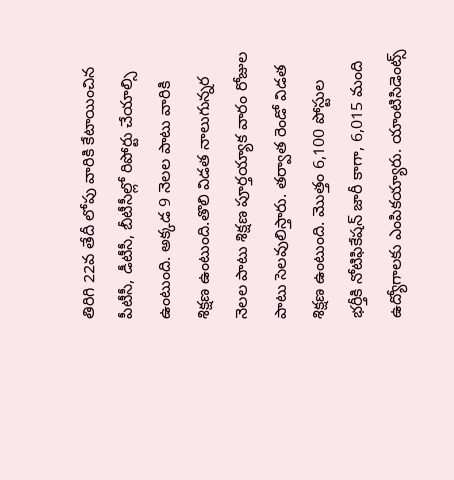తిరిగి 22వ తేదీ లోపు వారికి కేటాయించిన పీటీసీ, డీటీసీ, బీటీసీల్లో రిపోర్టు చేయాల్సి ఉంటుంది. అక్కడ 9 నెలల పాటు వారికి శిక్షణ ఉంటుంది.తొలి విడత నాలుగున్నర నెలల పాటు శిక్షణ పూర్తయ్యాక వారం రోజుల పాటు సెలవులిస్తారు. తర్వాత రెండో విడత శిక్షణ ఉంటుంది. మొత్తం 6,100 పోస్టుల భర్తీకి నోటిఫికేషన్ జారీ కాగా, 6,015 మంది ఉద్యోగాలకు ఎంపికయ్యారు. యాంటిసిడెంట్స్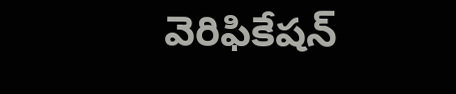వెరిఫికేషన్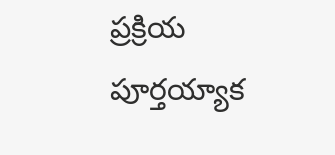ప్రక్రియ పూర్తయ్యాక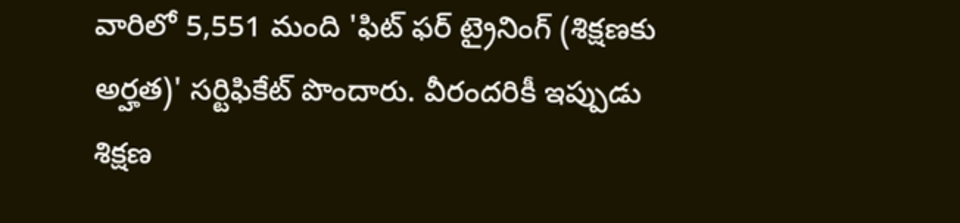వారిలో 5,551 మంది 'ఫిట్ ఫర్ ట్రైనింగ్ (శిక్షణకు అర్హత)' సర్టిఫికేట్ పొందారు. వీరందరికీ ఇప్పుడు శిక్షణ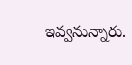ఇవ్వనున్నారు.